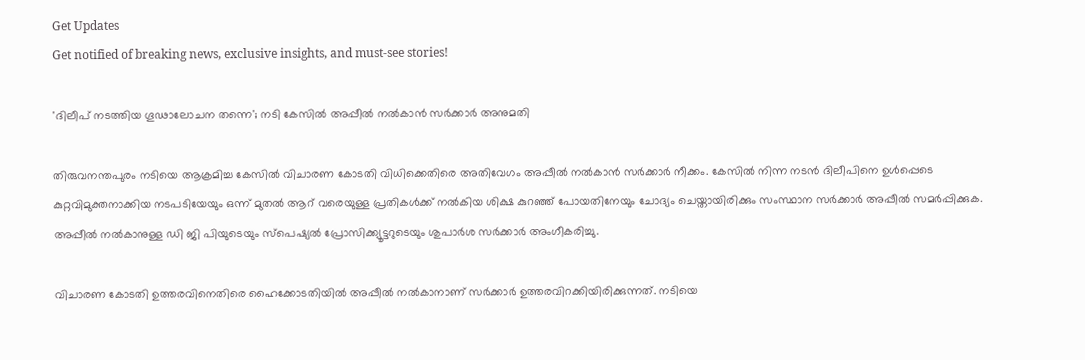Get Updates
Get notified of breaking news, exclusive insights, and must-see stories!

'ദിലീപ് നടത്തിയ ഗൂഢാലോചന തന്നെ'; നടി കേസില്‍ അപ്പീല്‍ നല്‍കാന്‍ സര്‍ക്കാര്‍ അനുമതി

തിരുവനന്തപുരം നടിയെ ആക്രമിച്ച കേസില്‍ വിചാരണ കോടതി വിധിക്കെതിരെ അതിവേഗം അപ്പീല്‍ നല്‍കാന്‍ സര്‍ക്കാര്‍ നീക്കം. കേസില്‍ നിന്ന നടന്‍ ദിലീപിനെ ഉള്‍പ്പെടെ കുറ്റവിമുക്തനാക്കിയ നടപടിയേയും ഒന്ന് മുതല്‍ ആറ് വരെയുള്ള പ്രതികള്‍ക്ക് നല്‍കിയ ശിക്ഷ കുറഞ്ഞ് പോയതിനേയും ചോദ്യം ചെയ്തായിരിക്കും സംസ്ഥാന സര്‍ക്കാര്‍ അപ്പീല്‍ സമര്‍പ്പിക്കുക. അപ്പീല്‍ നല്‍കാനുള്ള ഡി ജി പിയുടെയും സ്‌പെഷ്യല്‍ പ്രോസിക്ക്യൂട്ടറുടെയും ശുപാര്‍ശ സര്‍ക്കാര്‍ അംഗീകരിച്ചു.

വിചാരണ കോടതി ഉത്തരവിനെതിരെ ഹൈക്കോടതിയില്‍ അപ്പീല്‍ നല്‍കാനാണ് സര്‍ക്കാര്‍ ഉത്തരവിറക്കിയിരിക്കുന്നത്. നടിയെ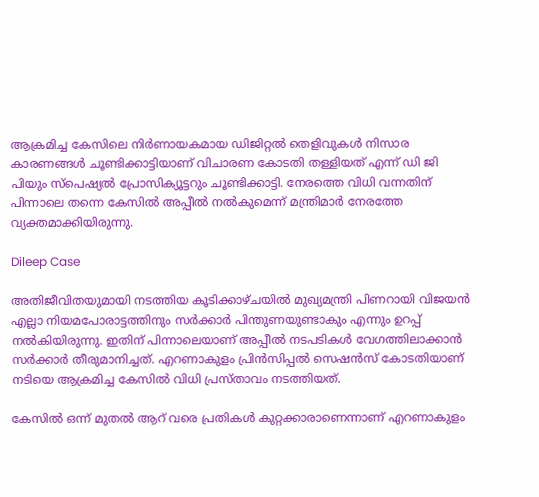ആക്രമിച്ച കേസിലെ നിര്‍ണായകമായ ഡിജിറ്റല്‍ തെളിവുകള്‍ നിസാര കാരണങ്ങള്‍ ചൂണ്ടിക്കാട്ടിയാണ് വിചാരണ കോടതി തള്ളിയത് എന്ന് ഡി ജി പിയും സ്‌പെഷ്യല്‍ പ്രോസിക്യൂട്ടറും ചൂണ്ടിക്കാട്ടി. നേരത്തെ വിധി വന്നതിന് പിന്നാലെ തന്നെ കേസില്‍ അപ്പീല്‍ നല്‍കുമെന്ന് മന്ത്രിമാര്‍ നേരത്തേ വ്യക്തമാക്കിയിരുന്നു.

Dileep Case

അതിജീവിതയുമായി നടത്തിയ കൂടിക്കാഴ്ചയില്‍ മുഖ്യമന്ത്രി പിണറായി വിജയന്‍ എല്ലാ നിയമപോരാട്ടത്തിനും സര്‍ക്കാര്‍ പിന്തുണയുണ്ടാകും എന്നും ഉറപ്പ് നല്‍കിയിരുന്നു. ഇതിന് പിന്നാലെയാണ് അപ്പീല്‍ നടപടികള്‍ വേഗത്തിലാക്കാന്‍ സര്‍ക്കാര്‍ തീരുമാനിച്ചത്. എറണാകുളം പ്രിന്‍സിപ്പല്‍ സെഷന്‍സ് കോടതിയാണ് നടിയെ ആക്രമിച്ച കേസില്‍ വിധി പ്രസ്താവം നടത്തിയത്.

കേസില്‍ ഒന്ന് മുതല്‍ ആറ് വരെ പ്രതികള്‍ കുറ്റക്കാരാണെന്നാണ് എറണാകുളം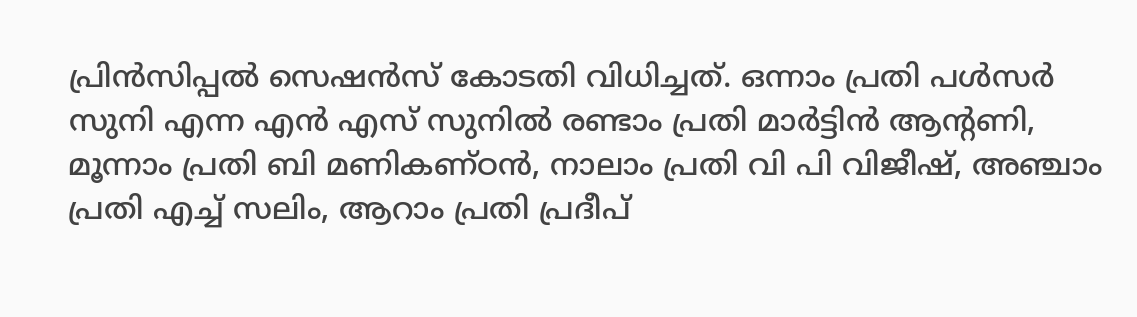പ്രിന്‍സിപ്പല്‍ സെഷന്‍സ് കോടതി വിധിച്ചത്. ഒന്നാം പ്രതി പള്‍സര്‍ സുനി എന്ന എന്‍ എസ് സുനില്‍ രണ്ടാം പ്രതി മാര്‍ട്ടിന്‍ ആന്റണി, മൂന്നാം പ്രതി ബി മണികണ്ഠന്‍, നാലാം പ്രതി വി പി വിജീഷ്, അഞ്ചാം പ്രതി എച്ച് സലിം, ആറാം പ്രതി പ്രദീപ്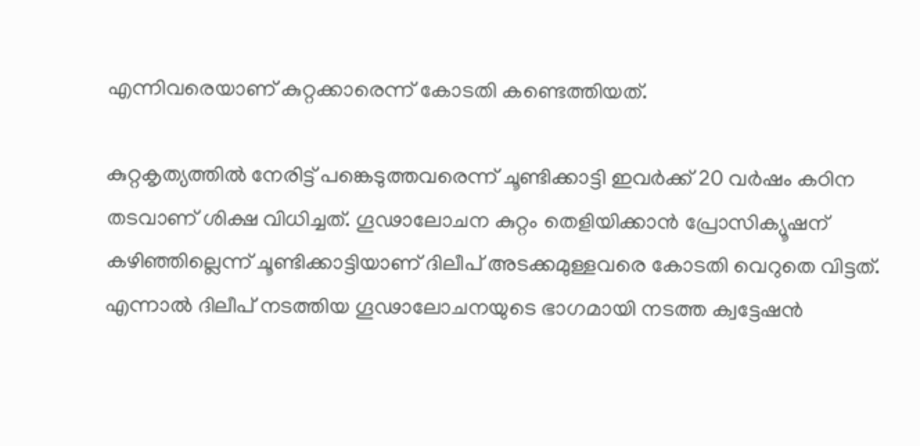എന്നിവരെയാണ് കുറ്റക്കാരെന്ന് കോടതി കണ്ടെത്തിയത്.

കുറ്റകൃത്യത്തില്‍ നേരിട്ട് പങ്കെടുത്തവരെന്ന് ചൂണ്ടിക്കാട്ടി ഇവര്‍ക്ക് 20 വര്‍ഷം കഠിന തടവാണ് ശിക്ഷ വിധിച്ചത്. ഗൂഢാലോചന കുറ്റം തെളിയിക്കാന്‍ പ്രോസിക്യൂഷന് കഴിഞ്ഞില്ലെന്ന് ചൂണ്ടിക്കാട്ടിയാണ് ദിലീപ് അടക്കമുള്ളവരെ കോടതി വെറുതെ വിട്ടത്. എന്നാല്‍ ദിലീപ് നടത്തിയ ഗൂഢാലോചനയുടെ ഭാഗമായി നടത്ത ക്വട്ടേഷന്‍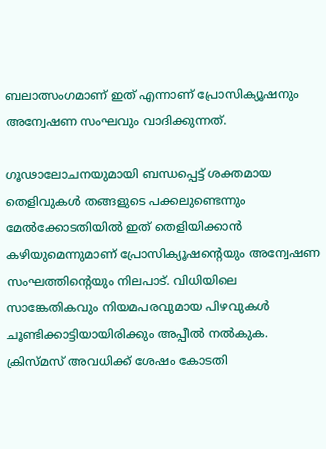ബലാത്സംഗമാണ് ഇത് എന്നാണ് പ്രോസിക്യൂഷനും അന്വേഷണ സംഘവും വാദിക്കുന്നത്.

ഗൂഢാലോചനയുമായി ബന്ധപ്പെട്ട് ശക്തമായ തെളിവുകള്‍ തങ്ങളുടെ പക്കലുണ്ടെന്നും മേല്‍ക്കോടതിയില്‍ ഇത് തെളിയിക്കാന്‍ കഴിയുമെന്നുമാണ് പ്രോസിക്യൂഷന്റെയും അന്വേഷണ സംഘത്തിന്റെയും നിലപാട്. വിധിയിലെ സാങ്കേതികവും നിയമപരവുമായ പിഴവുകള്‍ ചൂണ്ടിക്കാട്ടിയായിരിക്കും അപ്പീല്‍ നല്‍കുക. ക്രിസ്മസ് അവധിക്ക് ശേഷം കോടതി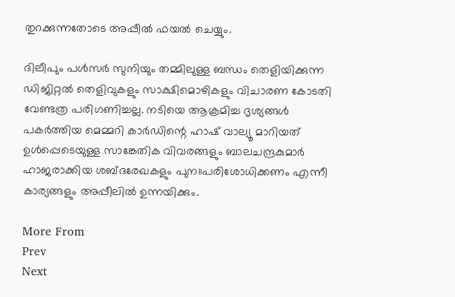തുറക്കുന്നതോടെ അപ്പീല്‍ ഫയല്‍ ചെയ്യും.

ദിലീപും പള്‍സര്‍ സുനിയും തമ്മിലുള്ള ബന്ധം തെളിയിക്കുന്ന ഡിജിറ്റല്‍ തെളിവുകളും സാക്ഷിമൊഴികളും വിചാരണ കോടതി വേണ്ടത്ര പരിഗണിച്ചല്ല. നടിയെ ആക്രമിച്ച ദൃശ്യങ്ങള്‍ പകര്‍ത്തിയ മെമ്മറി കാര്‍ഡിന്റെ ഹാഷ് വാല്യൂ മാറിയത് ഉള്‍പ്പെടെയുള്ള സാങ്കേതിക വിവരങ്ങളും ബാലചന്ദ്രകുമാര്‍ ഹാജരാക്കിയ ശബ്ദരേഖകളും പുനഃപരിശോധിക്കണം എന്നീ കാര്യങ്ങളും അപ്പീലില്‍ ഉന്നയിക്കും.

More From
Prev
Next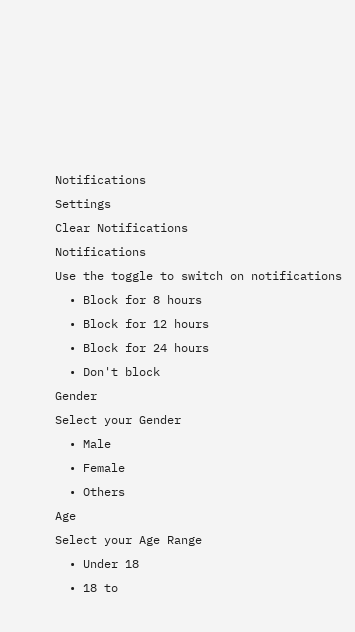Notifications
Settings
Clear Notifications
Notifications
Use the toggle to switch on notifications
  • Block for 8 hours
  • Block for 12 hours
  • Block for 24 hours
  • Don't block
Gender
Select your Gender
  • Male
  • Female
  • Others
Age
Select your Age Range
  • Under 18
  • 18 to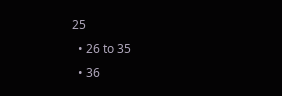25
  • 26 to 35
  • 36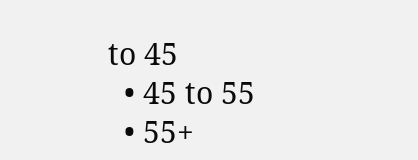to 45
  • 45 to 55
  • 55+